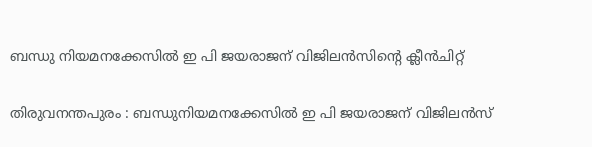ബന്ധു നിയമനക്കേസില്‍ ഇ പി ജയരാജന് വിജിലന്‍സിന്റെ ക്ലീന്‍ചിറ്റ്

തിരുവനന്തപുരം : ബന്ധുനിയമനക്കേസില്‍ ഇ പി ജയരാജന് വിജിലന്‍സ്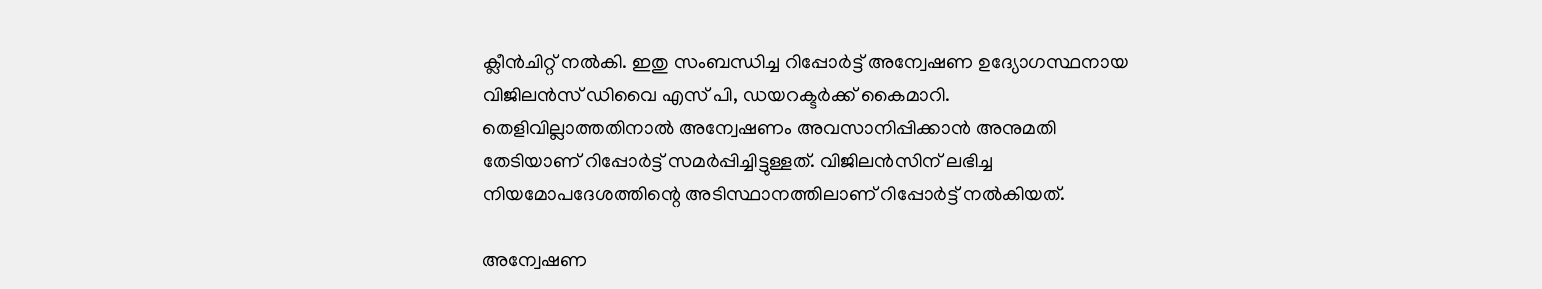ക്ലീന്‍ചിറ്റ് നല്‍കി. ഇതു സംബന്ധിച്ച റിപ്പോര്‍ട്ട് അന്വേഷണ ഉദ്യോഗസ്ഥനായ വിജിലന്‍സ് ഡിവൈ എസ് പി, ഡയറക്ടര്‍ക്ക് കൈമാറി. തെളിവില്ലാത്തതിനാല്‍ അന്വേഷണം അവസാനിപ്പിക്കാന്‍ അനുമതി തേടിയാണ് റിപ്പോര്‍ട്ട് സമര്‍പ്പിച്ചിട്ടുള്ളത്. വിജിലന്‍സിന് ലഭിച്ച നിയമോപദേശത്തിന്റെ അടിസ്ഥാനത്തിലാണ് റിപ്പോര്‍ട്ട് നല്‍കിയത്.

അന്വേഷണ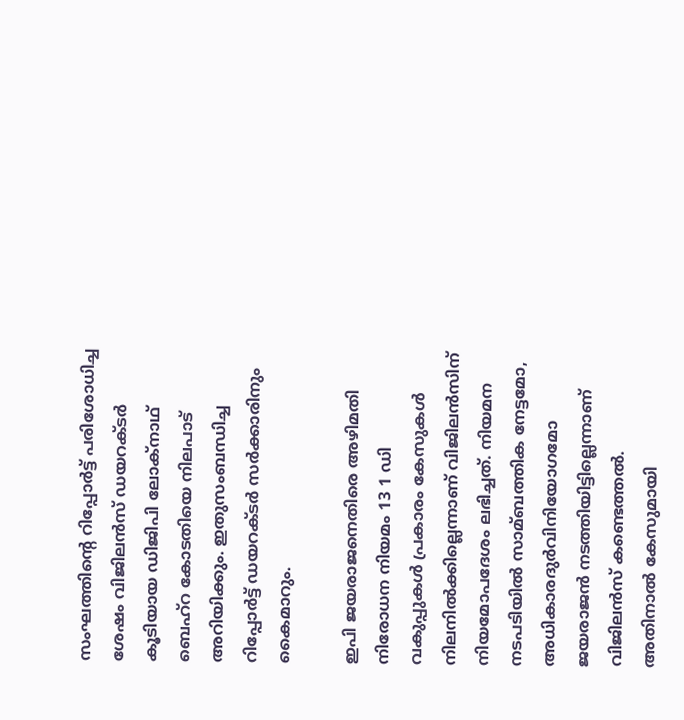സംഘത്തിന്റെ റിപ്പോര്‍ട്ട് പരിശോധിച്ച ശേഷം വിജിലന്‍സ് ഡയറക്ടര്‍ കൂടിയായ ഡിജിപി ലോക്‌നാഥ് ബെഹ്‌റ കോടതിയെ നിലപാട് അറിയിക്കും. ഇതുസംബന്ധിച്ച റിപ്പോര്‍ട്ട് ഡയറക്ടര്‍ സര്‍ക്കാരിനും കൈമാറും.

ഇപി ജയരാജനെതിരെ അഴിമതി നിരോധന നിയമം 13 1 ഡി വകുപ്പുകള്‍ പ്രകാരം കേസുകള്‍ നിലനില്‍ക്കില്ലെന്നാണ് വിജിലന്‍സിന് നിയമോപദേശം ലഭിച്ചത്. നിയമന നടപടിയില്‍ സാമ്ബത്തിക നേട്ടമോ, അധികാരദുര്‍വിനിയോഗമോ ജയരാജന്‍ നടത്തിയിട്ടില്ലെന്നാണ് വിജിലന്‍സ് കണ്ടെത്തല്‍. അതിനാല്‍ കേസുമായി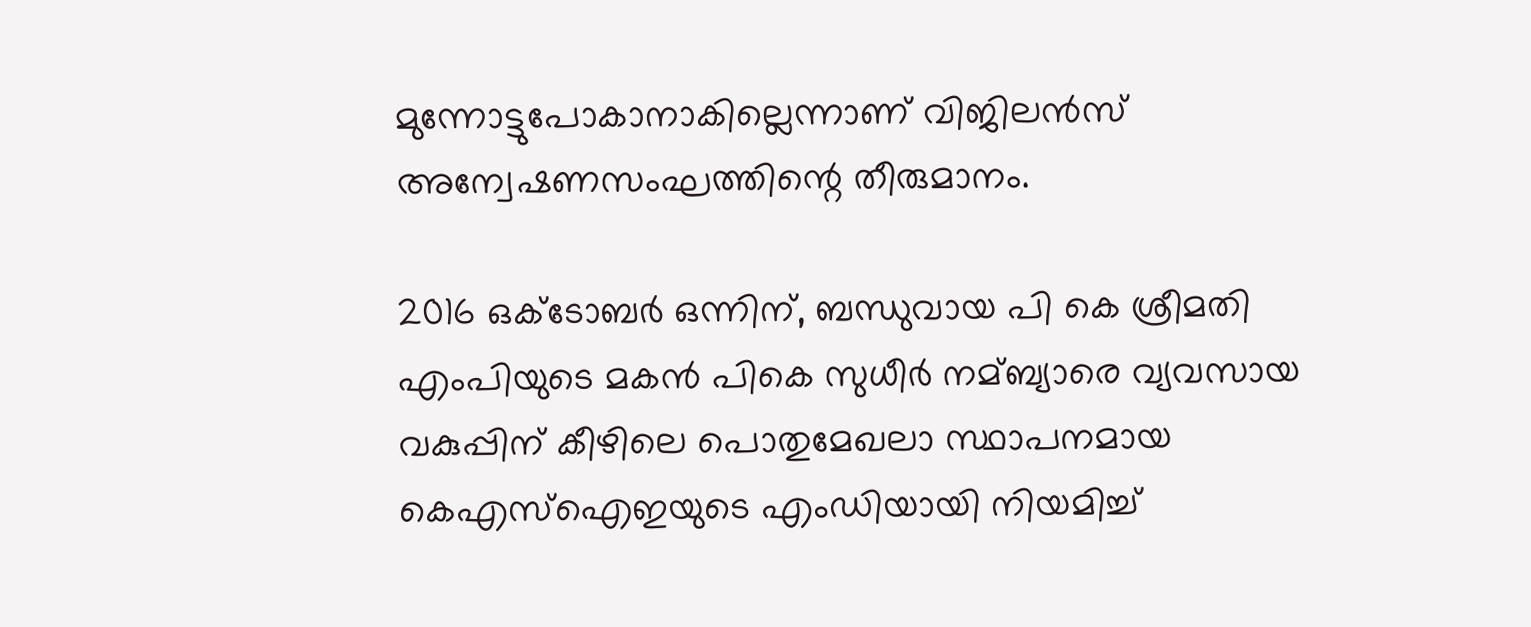മുന്നോട്ടുപോകാനാകില്ലെന്നാണ് വിജിലന്‍സ് അന്വേഷണസംഘത്തിന്റെ തീരുമാനം.

2016 ഒക്ടോബര്‍ ഒന്നിന്, ബന്ധുവായ പി കെ ശ്രീമതി എംപിയുടെ മകന്‍ പികെ സുധീര്‍ നമ്ബ്യാരെ വ്യവസായ വകുപ്പിന് കീഴിലെ പൊതുമേഖലാ സ്ഥാപനമായ കെഎസ്‌ഐഇയുടെ എംഡിയായി നിയമിച്ച്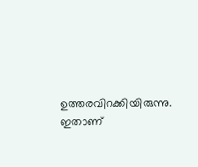ഉത്തരവിറക്കിയിരുന്നു. ഇതാണ്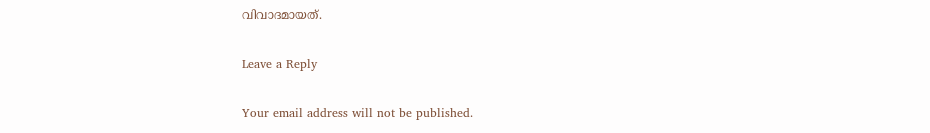വിവാദമായത്.

Leave a Reply

Your email address will not be published.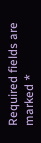Required fields are marked *